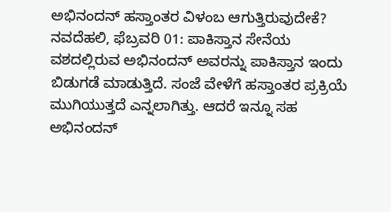ಅಭಿನಂದನ್ ಹಸ್ತಾಂತರ ವಿಳಂಬ ಆಗುತ್ತಿರುವುದೇಕೆ?
ನವದೆಹಲಿ, ಫೆಬ್ರವರಿ 01: ಪಾಕಿಸ್ತಾನ ಸೇನೆಯ ವಶದಲ್ಲಿರುವ ಅಭಿನಂದನ್ ಅವರನ್ನು ಪಾಕಿಸ್ತಾನ ಇಂದು ಬಿಡುಗಡೆ ಮಾಡುತ್ತಿದೆ. ಸಂಜೆ ವೇಳೆಗೆ ಹಸ್ತಾಂತರ ಪ್ರಕ್ರಿಯೆ ಮುಗಿಯುತ್ತದೆ ಎನ್ನಲಾಗಿತ್ತು. ಆದರೆ ಇನ್ನೂ ಸಹ ಅಭಿನಂದನ್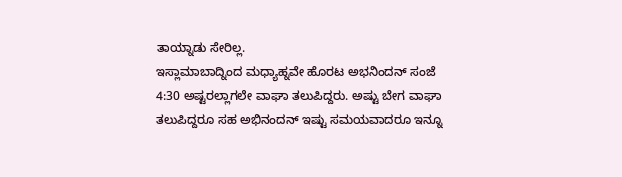ತಾಯ್ನಾಡು ಸೇರಿಲ್ಲ.
ಇಸ್ಲಾಮಾಬಾದ್ನಿಂದ ಮಧ್ಯಾಹ್ನವೇ ಹೊರಟ ಅಭನಿಂದನ್ ಸಂಜೆ 4:30 ಅಷ್ಟರಲ್ಲಾಗಲೇ ವಾಘಾ ತಲುಪಿದ್ದರು. ಅಷ್ಟು ಬೇಗ ವಾಘಾ ತಲುಪಿದ್ದರೂ ಸಹ ಅಭಿನಂದನ್ ಇಷ್ಟು ಸಮಯವಾದರೂ ಇನ್ನೂ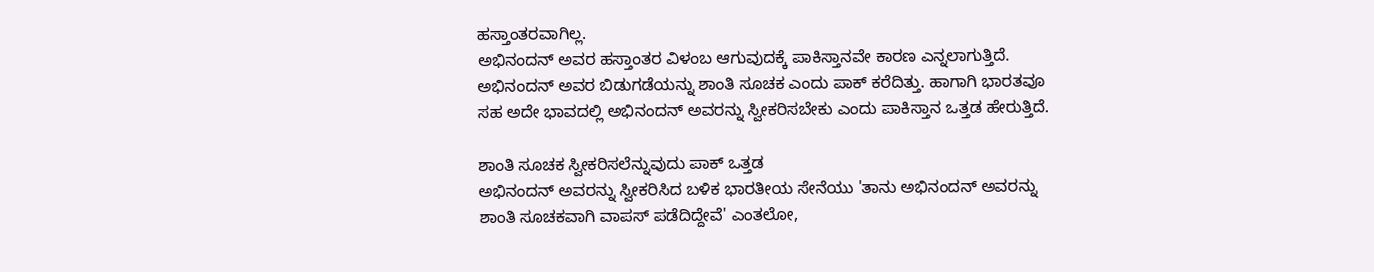ಹಸ್ತಾಂತರವಾಗಿಲ್ಲ.
ಅಭಿನಂದನ್ ಅವರ ಹಸ್ತಾಂತರ ವಿಳಂಬ ಆಗುವುದಕ್ಕೆ ಪಾಕಿಸ್ತಾನವೇ ಕಾರಣ ಎನ್ನಲಾಗುತ್ತಿದೆ. ಅಭಿನಂದನ್ ಅವರ ಬಿಡುಗಡೆಯನ್ನು ಶಾಂತಿ ಸೂಚಕ ಎಂದು ಪಾಕ್ ಕರೆದಿತ್ತು. ಹಾಗಾಗಿ ಭಾರತವೂ ಸಹ ಅದೇ ಭಾವದಲ್ಲಿ ಅಭಿನಂದನ್ ಅವರನ್ನು ಸ್ವೀಕರಿಸಬೇಕು ಎಂದು ಪಾಕಿಸ್ತಾನ ಒತ್ತಡ ಹೇರುತ್ತಿದೆ.

ಶಾಂತಿ ಸೂಚಕ ಸ್ವೀಕರಿಸಲೆನ್ನುವುದು ಪಾಕ್ ಒತ್ತಡ
ಅಭಿನಂದನ್ ಅವರನ್ನು ಸ್ವೀಕರಿಸಿದ ಬಳಿಕ ಭಾರತೀಯ ಸೇನೆಯು 'ತಾನು ಅಭಿನಂದನ್ ಅವರನ್ನು ಶಾಂತಿ ಸೂಚಕವಾಗಿ ವಾಪಸ್ ಪಡೆದಿದ್ದೇವೆ' ಎಂತಲೋ,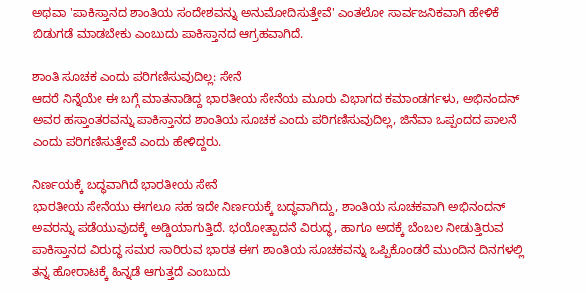ಅಥವಾ 'ಪಾಕಿಸ್ತಾನದ ಶಾಂತಿಯ ಸಂದೇಶವನ್ನು ಅನುಮೋದಿಸುತ್ತೇವೆ' ಎಂತಲೋ ಸಾರ್ವಜನಿಕವಾಗಿ ಹೇಳಿಕೆ ಬಿಡುಗಡೆ ಮಾಡಬೇಕು ಎಂಬುದು ಪಾಕಿಸ್ತಾನದ ಆಗ್ರಹವಾಗಿದೆ.

ಶಾಂತಿ ಸೂಚಕ ಎಂದು ಪರಿಗಣಿಸುವುದಿಲ್ಲ: ಸೇನೆ
ಆದರೆ ನಿನ್ನೆಯೇ ಈ ಬಗ್ಗೆ ಮಾತನಾಡಿದ್ದ ಭಾರತೀಯ ಸೇನೆಯ ಮೂರು ವಿಭಾಗದ ಕಮಾಂಡರ್ಗಳು, ಅಭಿನಂದನ್ ಅವರ ಹಸ್ತಾಂತರವನ್ನು ಪಾಕಿಸ್ತಾನದ ಶಾಂತಿಯ ಸೂಚಕ ಎಂದು ಪರಿಗಣಿಸುವುದಿಲ್ಲ, ಜಿನೆವಾ ಒಪ್ಪಂದದ ಪಾಲನೆ ಎಂದು ಪರಿಗಣಿಸುತ್ತೇವೆ ಎಂದು ಹೇಳಿದ್ದರು.

ನಿರ್ಣಯಕ್ಕೆ ಬದ್ಧವಾಗಿದೆ ಭಾರತೀಯ ಸೇನೆ
ಭಾರತೀಯ ಸೇನೆಯು ಈಗಲೂ ಸಹ ಇದೇ ನಿರ್ಣಯಕ್ಕೆ ಬದ್ಧವಾಗಿದ್ದು, ಶಾಂತಿಯ ಸೂಚಕವಾಗಿ ಅಭಿನಂದನ್ ಅವರನ್ನು ಪಡೆಯುವುದಕ್ಕೆ ಅಡ್ಡಿಯಾಗುತ್ತಿದೆ. ಭಯೋತ್ಪಾದನೆ ವಿರುದ್ಧ, ಹಾಗೂ ಅದಕ್ಕೆ ಬೆಂಬಲ ನೀಡುತ್ತಿರುವ ಪಾಕಿಸ್ತಾನದ ವಿರುದ್ಧ ಸಮರ ಸಾರಿರುವ ಭಾರತ ಈಗ ಶಾಂತಿಯ ಸೂಚಕವನ್ನು ಒಪ್ಪಿಕೊಂಡರೆ ಮುಂದಿನ ದಿನಗಳಲ್ಲಿ ತನ್ನ ಹೋರಾಟಕ್ಕೆ ಹಿನ್ನಡೆ ಆಗುತ್ತದೆ ಎಂಬುದು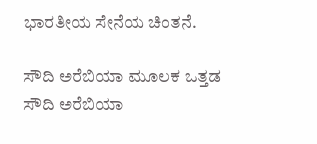ಭಾರತೀಯ ಸೇನೆಯ ಚಿಂತನೆ.

ಸೌದಿ ಅರೆಬಿಯಾ ಮೂಲಕ ಒತ್ತಡ
ಸೌದಿ ಅರೆಬಿಯಾ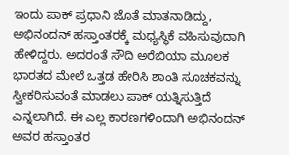ಇಂದು ಪಾಕ್ ಪ್ರಧಾನಿ ಜೊತೆ ಮಾತನಾಡಿದ್ದು, ಅಭಿನಂದನ್ ಹಸ್ತಾಂತರಕ್ಕೆ ಮಧ್ಯಸ್ಥಿಕೆ ವಹಿಸುವುದಾಗಿ ಹೇಳಿದ್ದರು. ಅದರಂತೆ ಸೌದಿ ಅರೆಬಿಯಾ ಮೂಲಕ ಭಾರತದ ಮೇಲೆ ಒತ್ತಡ ಹೇರಿಸಿ ಶಾಂತಿ ಸೂಚಕವನ್ನು ಸ್ವೀಕರಿಸುವಂತೆ ಮಾಡಲು ಪಾಕ್ ಯತ್ನಿಸುತ್ತಿದೆ ಎನ್ನಲಾಗಿದೆ. ಈ ಎಲ್ಲ ಕಾರಣಗಳಿಂದಾಗಿ ಅಭಿನಂದನ್ ಅವರ ಹಸ್ತಾಂತರ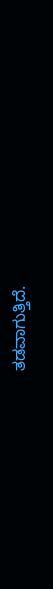ತಡವಾಗುತ್ತಿದೆ.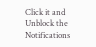Click it and Unblock the Notifications